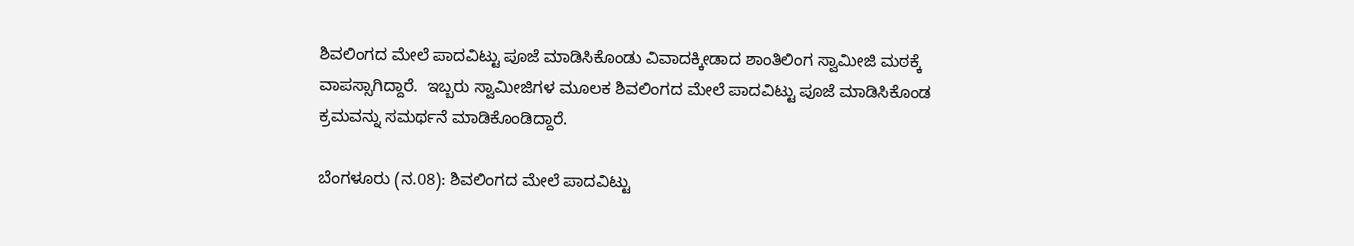ಶಿವಲಿಂಗದ ಮೇಲೆ ಪಾದವಿಟ್ಟು ಪೂಜೆ ಮಾಡಿಸಿಕೊಂಡು ವಿವಾದಕ್ಕೀಡಾದ ಶಾಂತಿಲಿಂಗ ಸ್ವಾಮೀಜಿ ಮಠಕ್ಕೆ ವಾಪಸ್ಸಾಗಿದ್ದಾರೆ.  ಇಬ್ಬರು ಸ್ವಾಮೀಜಿಗಳ ಮೂಲಕ ಶಿವಲಿಂಗದ ಮೇಲೆ ಪಾದವಿಟ್ಟು ಪೂಜೆ ಮಾಡಿಸಿಕೊಂಡ ಕ್ರಮವನ್ನು ಸಮರ್ಥನೆ ಮಾಡಿಕೊಂಡಿದ್ದಾರೆ.

ಬೆಂಗಳೂರು (ನ.08): ಶಿವಲಿಂಗದ ಮೇಲೆ ಪಾದವಿಟ್ಟು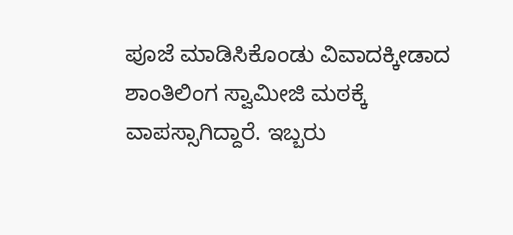ಪೂಜೆ ಮಾಡಿಸಿಕೊಂಡು ವಿವಾದಕ್ಕೀಡಾದ ಶಾಂತಿಲಿಂಗ ಸ್ವಾಮೀಜಿ ಮಠಕ್ಕೆ ವಾಪಸ್ಸಾಗಿದ್ದಾರೆ. ಇಬ್ಬರು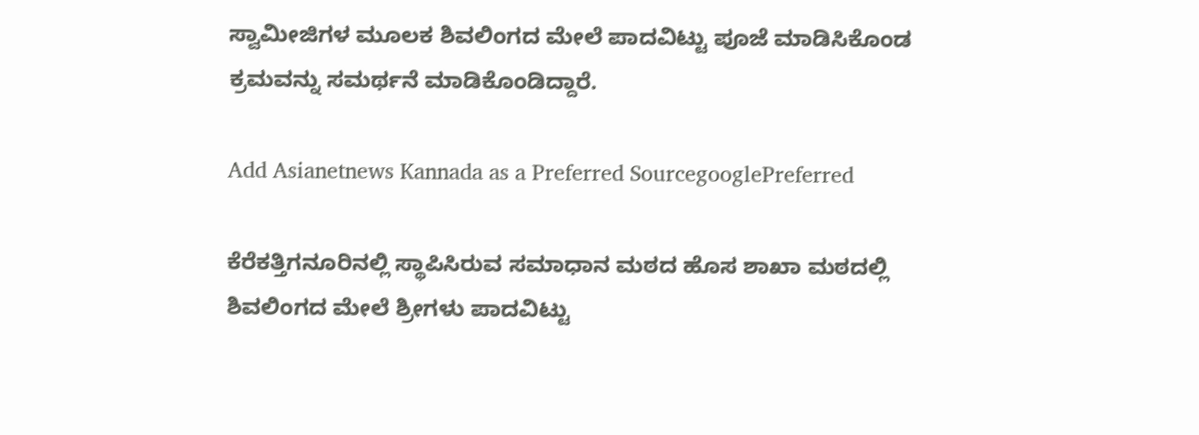ಸ್ವಾಮೀಜಿಗಳ ಮೂಲಕ ಶಿವಲಿಂಗದ ಮೇಲೆ ಪಾದವಿಟ್ಟು ಪೂಜೆ ಮಾಡಿಸಿಕೊಂಡ ಕ್ರಮವನ್ನು ಸಮರ್ಥನೆ ಮಾಡಿಕೊಂಡಿದ್ದಾರೆ.

Add Asianetnews Kannada as a Preferred SourcegooglePreferred

ಕೆರೆಕತ್ತಿಗನೂರಿನಲ್ಲಿ ಸ್ಥಾಪಿಸಿರುವ ಸಮಾಧಾನ ಮಠದ ಹೊಸ ಶಾಖಾ ಮಠದಲ್ಲಿ ಶಿವಲಿಂಗದ ಮೇಲೆ ಶ್ರೀಗಳು ಪಾದವಿಟ್ಟು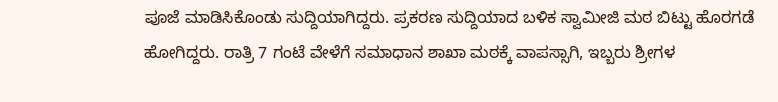ಪೂಜೆ ಮಾಡಿಸಿಕೊಂಡು ಸುದ್ದಿಯಾಗಿದ್ದರು. ಪ್ರಕರಣ ಸುದ್ದಿಯಾದ ಬಳಿಕ ಸ್ವಾಮೀಜಿ ಮಠ ಬಿಟ್ಟು ಹೊರಗಡೆ ಹೋಗಿದ್ದರು. ರಾತ್ರಿ 7 ಗಂಟೆ ವೇಳೆಗೆ ಸಮಾಧಾನ ಶಾಖಾ ಮಠಕ್ಕೆ ವಾಪಸ್ಸಾಗಿ, ಇಬ್ಬರು ಶ್ರೀಗಳ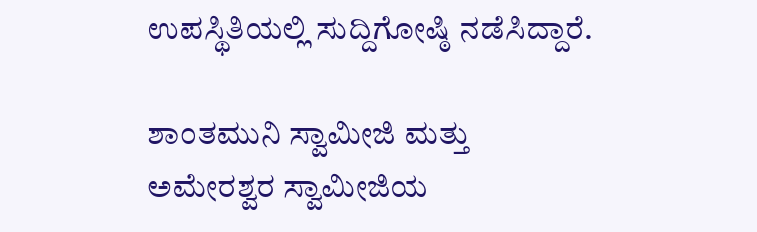ಉಪಸ್ಥಿತಿಯಲ್ಲಿ ಸುದ್ದಿಗೋಷ್ಠಿ ನಡೆಸಿದ್ದಾರೆ.

ಶಾಂತಮುನಿ ಸ್ವಾಮೀಜಿ ಮತ್ತು ಅಮೇರಶ್ವರ ಸ್ವಾಮೀಜಿಯ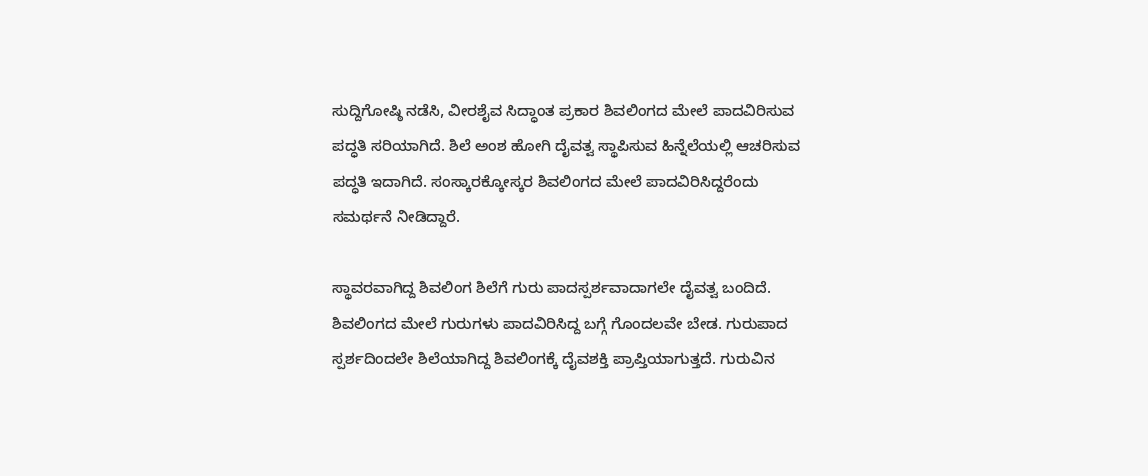ಸುದ್ದಿಗೋಷ್ಠಿ ನಡೆಸಿ, ವೀರಶೈವ ಸಿದ್ಧಾಂತ ಪ್ರಕಾರ ಶಿವಲಿಂಗದ ಮೇಲೆ ಪಾದವಿರಿಸುವ ಪದ್ಧತಿ ಸರಿಯಾಗಿದೆ. ಶಿಲೆ ಅಂಶ ಹೋಗಿ ದೈವತ್ವ ಸ್ಥಾಪಿಸುವ ಹಿನ್ನೆಲೆಯಲ್ಲಿ ಆಚರಿಸುವ ಪದ್ಧತಿ ಇದಾಗಿದೆ. ಸಂಸ್ಕಾರಕ್ಕೋಸ್ಕರ ಶಿವಲಿಂಗದ ಮೇಲೆ ಪಾದವಿರಿಸಿದ್ದರೆಂದು ಸಮರ್ಥನೆ ನೀಡಿದ್ದಾರೆ.

ಸ್ಥಾವರವಾಗಿದ್ದ ಶಿವಲಿಂಗ ಶಿಲೆಗೆ ಗುರು ಪಾದಸ್ಪರ್ಶವಾದಾಗಲೇ ದೈವತ್ವ ಬಂದಿದೆ. ಶಿವಲಿಂಗದ ಮೇಲೆ ಗುರುಗಳು ಪಾದವಿರಿಸಿದ್ದ ಬಗ್ಗೆ ಗೊಂದಲವೇ ಬೇಡ. ಗುರುಪಾದ ಸ್ಪರ್ಶದಿಂದಲೇ ಶಿಲೆಯಾಗಿದ್ದ ಶಿವಲಿಂಗಕ್ಕೆ ದೈವಶಕ್ತಿ ಪ್ರಾಪ್ತಿಯಾಗುತ್ತದೆ. ಗುರುವಿನ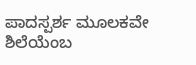ಪಾದಸ್ಪರ್ಶ ಮೂಲಕವೇ ಶಿಲೆಯೆಂಬ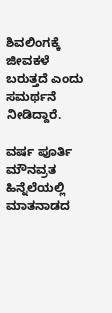ಶಿವಲಿಂಗಕ್ಕೆ ಜೀವಕಳೆ ಬರುತ್ತದೆ ಎಂದು ಸಮರ್ಥನೆ ನೀಡಿದ್ದಾರೆ.

ವರ್ಷ ಪೂರ್ತಿ ಮೌನವ್ರತ ಹಿನ್ನೆಲೆಯಲ್ಲಿ ಮಾತನಾಡದ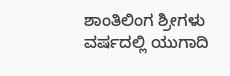ಶಾಂತಿಲಿಂಗ ಶ್ರೀಗಳು ವರ್ಷದಲ್ಲಿ ಯುಗಾದಿ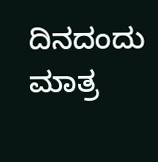ದಿನದಂದು ಮಾತ್ರ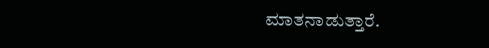ಮಾತನಾಡುತ್ತಾರೆ.